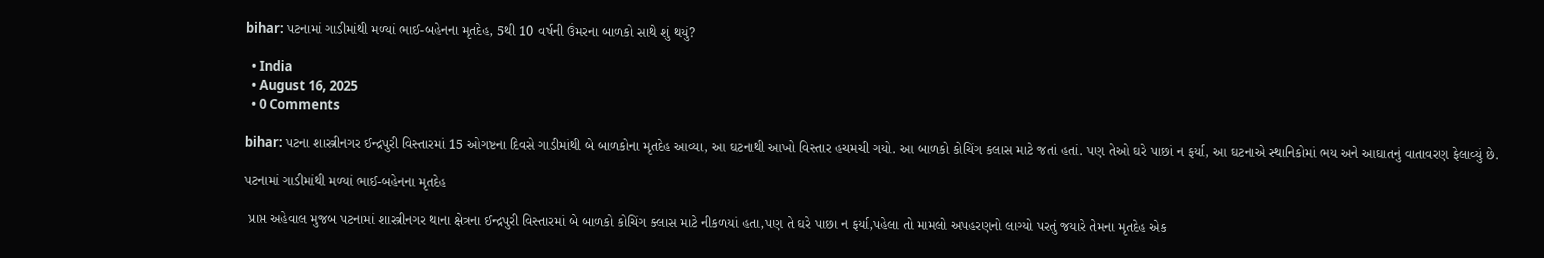bihar: પટનામાં ગાડીમાંથી મળ્યાં ભાઈ-બહેનના મૃતદેહ, 5થી 10 વર્ષની ઉંમરના બાળકો સાથે શું થયું?

  • India
  • August 16, 2025
  • 0 Comments

bihar: પટના શાસ્ત્રીનગર ઈન્દ્રપુરી વિસ્તારમાં 15 ઓગષ્ટના દિવસે ગાડીમાંથી બે બાળકોના મૃતદેહ આવ્યા, આ ઘટનાથી આખો વિસ્તાર હચમચી ગયો. આ બાળકો કોચિંગ કલાસ માટે જતાં હતાં. પણ તેઓ ઘરે પાછાં ન ફર્યા, આ ઘટનાએ સ્થાનિકોમાં ભય અને આઘાતનું વાતાવરણ ફેલાવ્યું છે.

પટનામાં ગાડીમાંથી મળ્યાં ભાઈ-બહેનના મૃતદેહ

 પ્રાપ્ત અહેવાલ મુજબ પટનામાં શાસ્ત્રીનગર થાના ક્ષેત્રના ઈન્દ્રપુરી વિસ્તારમાં બે બાળકો કોચિંગ ક્લાસ માટે નીકળયાં હતા,પણ તે ઘરે પાછા ન ફર્યા,પહેલા તો મામલો અપહરણનો લાગ્યો પરતું જયારે તેમના મૃતદેહ એક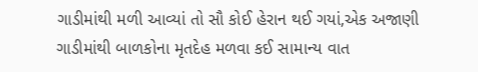ગાડીમાંથી મળી આવ્યાં તો સૌ કોઈ હેરાન થઈ ગયાં,એક અજાણી ગાડીમાંથી બાળકોના મૃતદેહ મળવા કઈ સામાન્ય વાત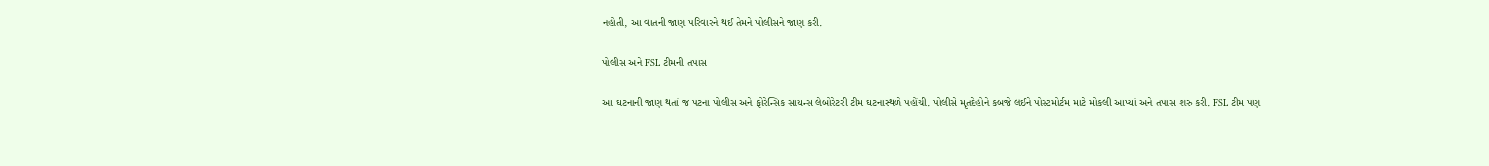નહોતી, આ વાતની જાણ પરિવારને થઈ તેમને પોલીસને જાણ કરી.

પોલીસ અને FSL ટીમની તપાસ

આ ઘટનાની જાણ થતાં જ પટના પોલીસ અને ફોરેન્સિક સાયન્સ લેબોરેટરી ટીમ ઘટનાસ્થળે પહોંચી. પોલીસે મૃતદેહોને કબજે લઈને પોસ્ટમોર્ટમ માટે મોકલી આપ્યાં અને તપાસ શરુ કરી. FSL ટીમ પણ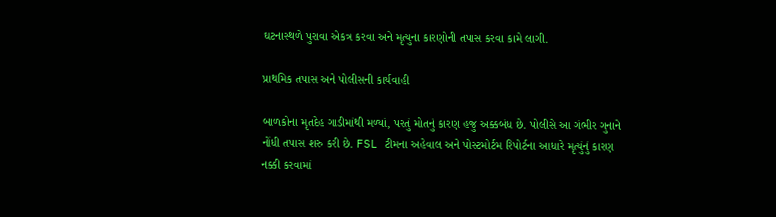ઘટનાસ્થળે પુરાવા એકત્ર કરવા અને મૃત્યુના કારણોની તપાસ કરવા કામે લાગી.

પ્રાથમિક તપાસ અને પોલીસની કાર્યવાહી

બાળકોના મૃતદેહ ગાડીમાંથી મળ્યાં, પરતું મોતનું કારણ હજુ અક્કબંધ છે. પોલીસે આ ગંભીર ગુનાને નોંધી તપાસ શરુ કરી છે. FSL ટીમના અહેવાલ અને પોસ્ટમોર્ટમ રિપોર્ટના આધારે મૃત્યુંનું કારણ નક્કી કરવામાં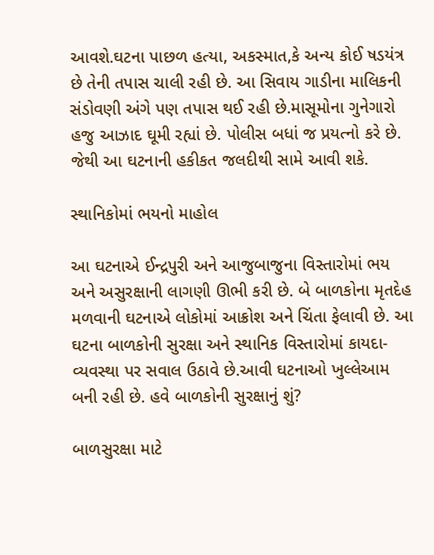આવશે.ઘટના પાછળ હત્યા, અકસ્માત,કે અન્ય કોઈ ષડયંત્ર છે તેની તપાસ ચાલી રહી છે. આ સિવાય ગાડીના માલિકની સંડોવણી અંગે પણ તપાસ થઈ રહી છે.માસૂમોના ગુનેગારો હજુ આઝાદ ઘૂમી રહ્યાં છે. પોલીસ બધાં જ પ્રયત્નો કરે છે. જેથી આ ઘટનાની હકીકત જલદીથી સામે આવી શકે.

સ્થાનિકોમાં ભયનો માહોલ

આ ઘટનાએ ઈન્દ્રપુરી અને આજુબાજુના વિસ્તારોમાં ભય અને અસુરક્ષાની લાગણી ઊભી કરી છે. બે બાળકોના મૃતદેહ મળવાની ઘટનાએ લોકોમાં આક્રોશ અને ચિંતા ફેલાવી છે. આ ઘટના બાળકોની સુરક્ષા અને સ્થાનિક વિસ્તારોમાં કાયદા- વ્યવસ્થા પર સવાલ ઉઠાવે છે.આવી ઘટનાઓ ખુલ્લેઆમ બની રહી છે. હવે બાળકોની સુરક્ષાનું શું?

બાળસુરક્ષા માટે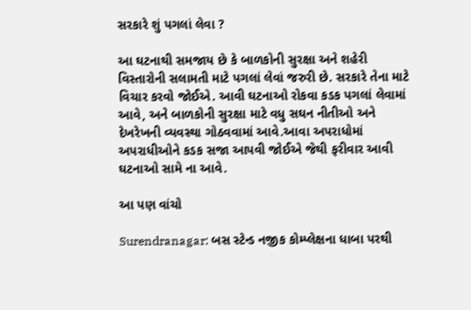સરકારે શું પગલાં લેવા ?

આ ઘટનાથી સમજાય છે કે બાળકોની સુરક્ષા અને શહેરી વિસ્તારોની સલામતી માટે પગલાં લેવાં જરુરી છે. સરકારે તેના માટે વિચાર કરવો જોઈએ. આવી ઘટનાઓ રોકવા કડક પગલાં લેવામાં આવે, અને બાળકોની સુરક્ષા માટે વધુ સઘન નીતીઓ અને દેખરેખની વ્યવસ્થા ગોઠવવામાં આવે.આવા અપરાધોમાં અપરાધીઓને કડક સજા આપવી જોઈએ જેથી ફરીવાર આવી ઘટનાઓ સામે ના આવે.

આ પણ વાંચો

Surendranagar: બસ સ્ટેન્ડ નજીક કોમ્પ્લેક્ષના ધાબા પરથી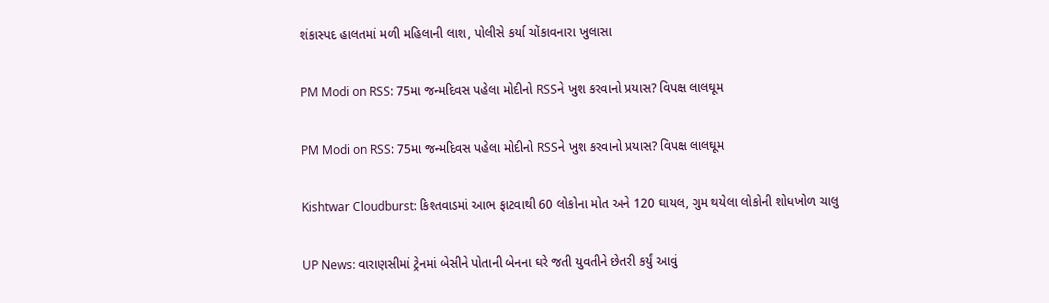શંકાસ્પદ હાલતમાં મળી મહિલાની લાશ, પોલીસે કર્યા ચોંકાવનારા ખુલાસા

PM Modi on RSS: 75મા જન્મદિવસ પહેલા મોદીનો RSSને ખુશ કરવાનો પ્રયાસ? વિપક્ષ લાલઘૂમ

PM Modi on RSS: 75મા જન્મદિવસ પહેલા મોદીનો RSSને ખુશ કરવાનો પ્રયાસ? વિપક્ષ લાલઘૂમ

Kishtwar Cloudburst: કિશ્તવાડમાં આભ ફાટવાથી 60 લોકોના મોત અને 120 ઘાયલ, ગુમ થયેલા લોકોની શોધખોળ ચાલુ

UP News: વારાણસીમાં ટ્રેનમાં બેસીને પોતાની બેનના ઘરે જતી યુવતીને છેતરી કર્યું આવું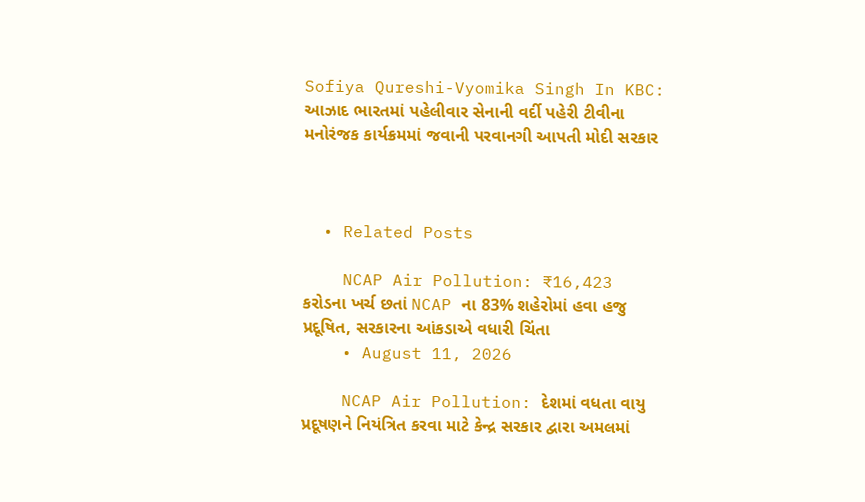Sofiya Qureshi-Vyomika Singh In KBC: આઝાદ ભારતમાં પહેલીવાર સેનાની વર્દી પહેરી ટીવીના મનોરંજક કાર્યક્રમમાં જવાની પરવાનગી આપતી મોદી સરકાર



  • Related Posts

    NCAP Air Pollution: ₹16,423 કરોડના ખર્ચ છતાં NCAP ના 83% શહેરોમાં હવા હજુ પ્રદૂષિત, સરકારના આંકડાએ વધારી ચિંતા
    • August 11, 2026

    NCAP Air Pollution: દેશમાં વધતા વાયુ પ્રદૂષણને નિયંત્રિત કરવા માટે કેન્દ્ર સરકાર દ્વારા અમલમાં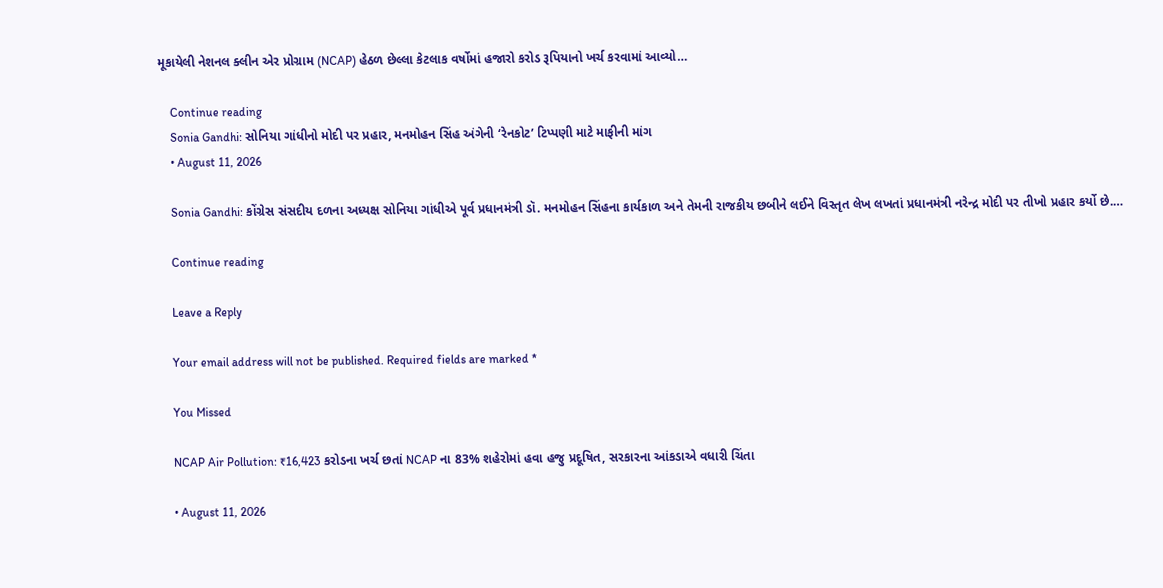મૂકાયેલી નેશનલ ક્લીન એર પ્રોગ્રામ (NCAP) હેઠળ છેલ્લા કેટલાક વર્ષોમાં હજારો કરોડ રૂપિયાનો ખર્ચ કરવામાં આવ્યો…

    Continue reading
    Sonia Gandhi: સોનિયા ગાંધીનો મોદી પર પ્રહાર, મનમોહન સિંહ અંગેની ‘રેનકોટ’ ટિપ્પણી માટે માફીની માંગ
    • August 11, 2026

    Sonia Gandhi: કોંગ્રેસ સંસદીય દળના અધ્યક્ષ સોનિયા ગાંધીએ પૂર્વ પ્રધાનમંત્રી ડૉ. મનમોહન સિંહના કાર્યકાળ અને તેમની રાજકીય છબીને લઈને વિસ્તૃત લેખ લખતાં પ્રધાનમંત્રી નરેન્દ્ર મોદી પર તીખો પ્રહાર કર્યો છે.…

    Continue reading

    Leave a Reply

    Your email address will not be published. Required fields are marked *

    You Missed

    NCAP Air Pollution: ₹16,423 કરોડના ખર્ચ છતાં NCAP ના 83% શહેરોમાં હવા હજુ પ્રદૂષિત, સરકારના આંકડાએ વધારી ચિંતા

    • August 11, 2026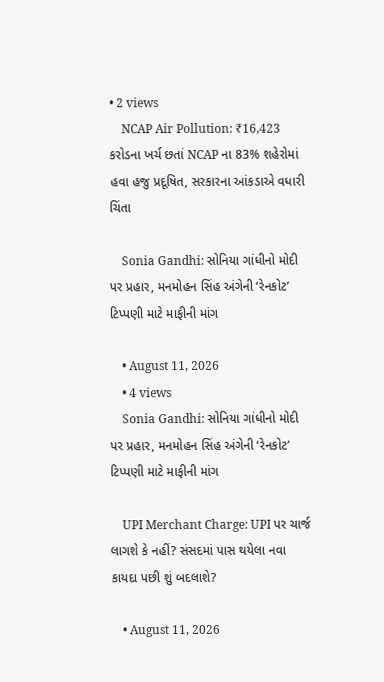• 2 views
    NCAP Air Pollution: ₹16,423 કરોડના ખર્ચ છતાં NCAP ના 83% શહેરોમાં હવા હજુ પ્રદૂષિત, સરકારના આંકડાએ વધારી ચિંતા

    Sonia Gandhi: સોનિયા ગાંધીનો મોદી પર પ્રહાર, મનમોહન સિંહ અંગેની ‘રેનકોટ’ ટિપ્પણી માટે માફીની માંગ

    • August 11, 2026
    • 4 views
    Sonia Gandhi: સોનિયા ગાંધીનો મોદી પર પ્રહાર, મનમોહન સિંહ અંગેની ‘રેનકોટ’ ટિપ્પણી માટે માફીની માંગ

    UPI Merchant Charge: UPI પર ચાર્જ લાગશે કે નહીં? સંસદમાં પાસ થયેલા નવા કાયદા પછી શું બદલાશે?

    • August 11, 2026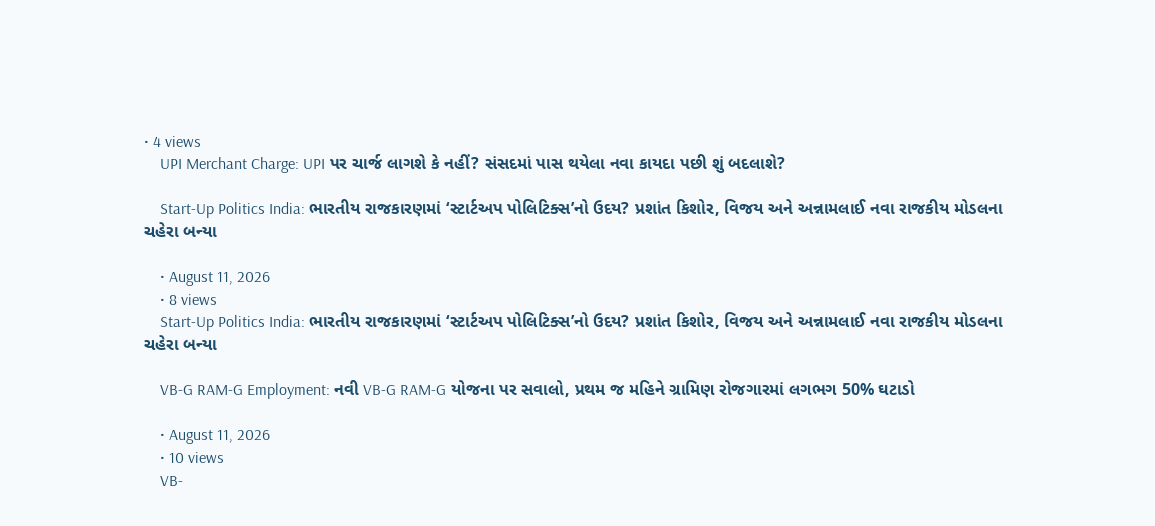• 4 views
    UPI Merchant Charge: UPI પર ચાર્જ લાગશે કે નહીં? સંસદમાં પાસ થયેલા નવા કાયદા પછી શું બદલાશે?

    Start-Up Politics India: ભારતીય રાજકારણમાં ‘સ્ટાર્ટઅપ પોલિટિક્સ’નો ઉદય? પ્રશાંત કિશોર, વિજય અને અન્નામલાઈ નવા રાજકીય મોડલના ચહેરા બન્યા

    • August 11, 2026
    • 8 views
    Start-Up Politics India: ભારતીય રાજકારણમાં ‘સ્ટાર્ટઅપ પોલિટિક્સ’નો ઉદય? પ્રશાંત કિશોર, વિજય અને અન્નામલાઈ નવા રાજકીય મોડલના ચહેરા બન્યા

    VB-G RAM-G Employment: નવી VB-G RAM-G યોજના પર સવાલો, પ્રથમ જ મહિને ગ્રામિણ રોજગારમાં લગભગ 50% ઘટાડો

    • August 11, 2026
    • 10 views
    VB-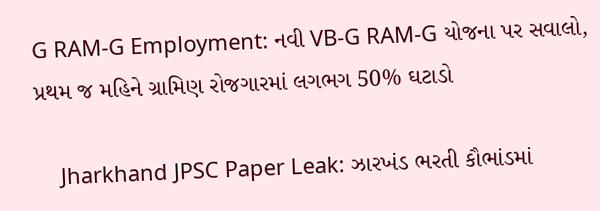G RAM-G Employment: નવી VB-G RAM-G યોજના પર સવાલો, પ્રથમ જ મહિને ગ્રામિણ રોજગારમાં લગભગ 50% ઘટાડો

    Jharkhand JPSC Paper Leak: ઝારખંડ ભરતી કૌભાંડમાં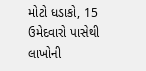મોટો ધડાકો, 15 ઉમેદવારો પાસેથી લાખોની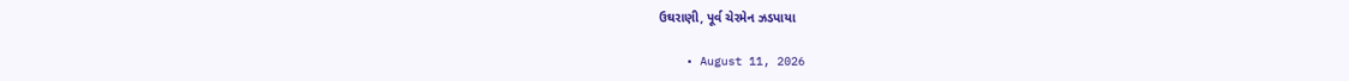ઉઘરાણી, પૂર્વ ચેરમેન ઝડપાયા

    • August 11, 2026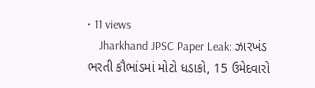• 11 views
    Jharkhand JPSC Paper Leak: ઝારખંડ ભરતી કૌભાંડમાં મોટો ધડાકો, 15 ઉમેદવારો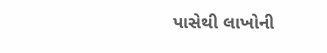પાસેથી લાખોની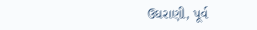ઉઘરાણી, પૂર્વ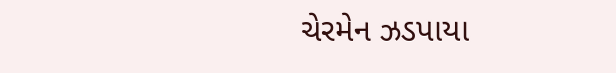ચેરમેન ઝડપાયા